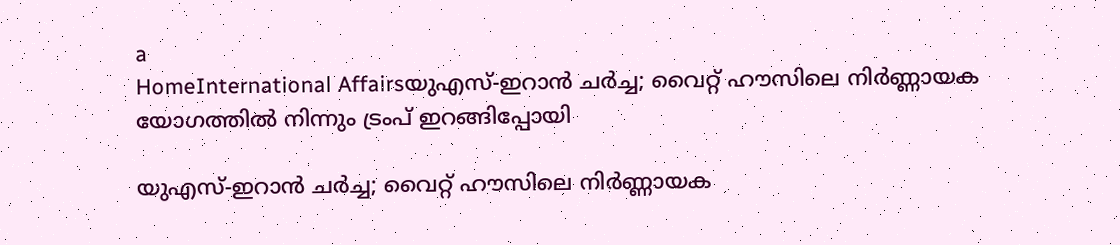a
HomeInternational Affairsയുഎസ്-ഇറാൻ ചർച്ച; വൈറ്റ് ഹൗസിലെ നിർണ്ണായക യോഗത്തിൽ നിന്നും ട്രംപ് ഇറങ്ങിപ്പോയി

യുഎസ്-ഇറാൻ ചർച്ച; വൈറ്റ് ഹൗസിലെ നിർണ്ണായക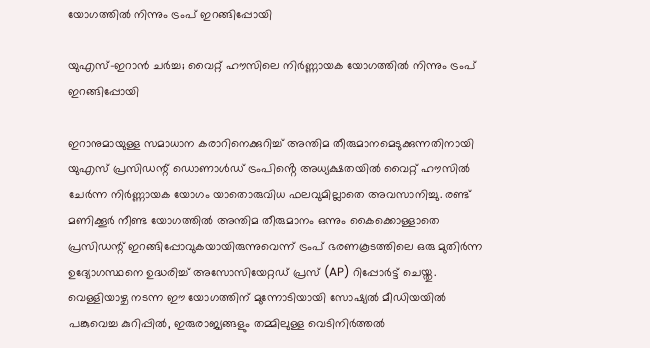യോഗത്തിൽ നിന്നും ട്രംപ് ഇറങ്ങിപ്പോയി

യുഎസ്-ഇറാൻ ചർച്ച; വൈറ്റ് ഹൗസിലെ നിർണ്ണായക യോഗത്തിൽ നിന്നും ട്രംപ് ഇറങ്ങിപ്പോയി

ഇറാനുമായുള്ള സമാധാന കരാറിനെക്കുറിച്ച് അന്തിമ തീരുമാനമെടുക്കുന്നതിനായി യുഎസ് പ്രസിഡന്റ് ഡൊണാൾഡ് ട്രംപിൻ്റെ അധ്യക്ഷതയിൽ വൈറ്റ് ഹൗസിൽ ചേർന്ന നിർണ്ണായക യോഗം യാതൊരുവിധ ഫലവുമില്ലാതെ അവസാനിച്ചു. രണ്ട് മണിക്കൂർ നീണ്ട യോഗത്തിൽ അന്തിമ തീരുമാനം ഒന്നും കൈക്കൊള്ളാതെ പ്രസിഡന്റ് ഇറങ്ങിപ്പോവുകയായിരുന്നുവെന്ന് ട്രംപ് ഭരണകൂടത്തിലെ ഒരു മുതിർന്ന ഉദ്യോഗസ്ഥനെ ഉദ്ധരിച്ച് അസോസിയേറ്റഡ് പ്രസ് (AP) റിപ്പോർട്ട് ചെയ്തു.
വെള്ളിയാഴ്ച നടന്ന ഈ യോഗത്തിന് മുന്നോടിയായി സോഷ്യൽ മീഡിയയിൽ പങ്കുവെച്ച കുറിപ്പിൽ, ഇരുരാജ്യങ്ങളും തമ്മിലുള്ള വെടിനിർത്തൽ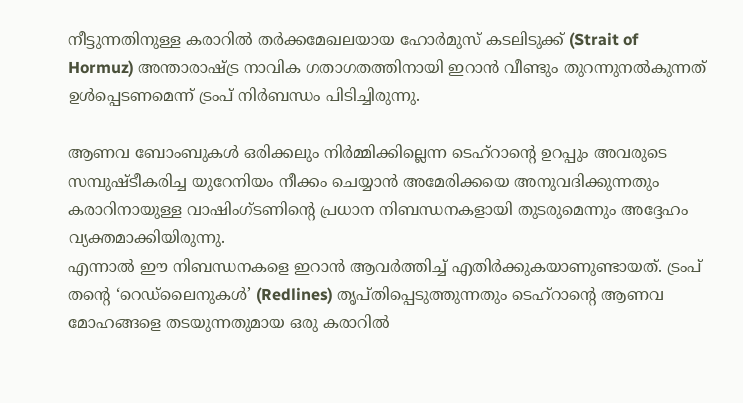നീട്ടുന്നതിനുള്ള കരാറിൽ തർക്കമേഖലയായ ഹോർമുസ് കടലിടുക്ക് (Strait of Hormuz) അന്താരാഷ്ട്ര നാവിക ഗതാഗതത്തിനായി ഇറാൻ വീണ്ടും തുറന്നുനൽകുന്നത് ഉൾപ്പെടണമെന്ന് ട്രംപ് നിർബന്ധം പിടിച്ചിരുന്നു.

ആണവ ബോംബുകൾ ഒരിക്കലും നിർമ്മിക്കില്ലെന്ന ടെഹ്‌റാന്റെ ഉറപ്പും അവരുടെ സമ്പുഷ്ടീകരിച്ച യുറേനിയം നീക്കം ചെയ്യാൻ അമേരിക്കയെ അനുവദിക്കുന്നതും കരാറിനായുള്ള വാഷിംഗ്ടണിന്റെ പ്രധാന നിബന്ധനകളായി തുടരുമെന്നും അദ്ദേഹം വ്യക്തമാക്കിയിരുന്നു.
എന്നാൽ ഈ നിബന്ധനകളെ ഇറാൻ ആവർത്തിച്ച് എതിർക്കുകയാണുണ്ടായത്. ട്രംപ് തന്റെ ‘റെഡ്‌ലൈനുകൾ’ (Redlines) തൃപ്തിപ്പെടുത്തുന്നതും ടെഹ്‌റാന്റെ ആണവ മോഹങ്ങളെ തടയുന്നതുമായ ഒരു കരാറിൽ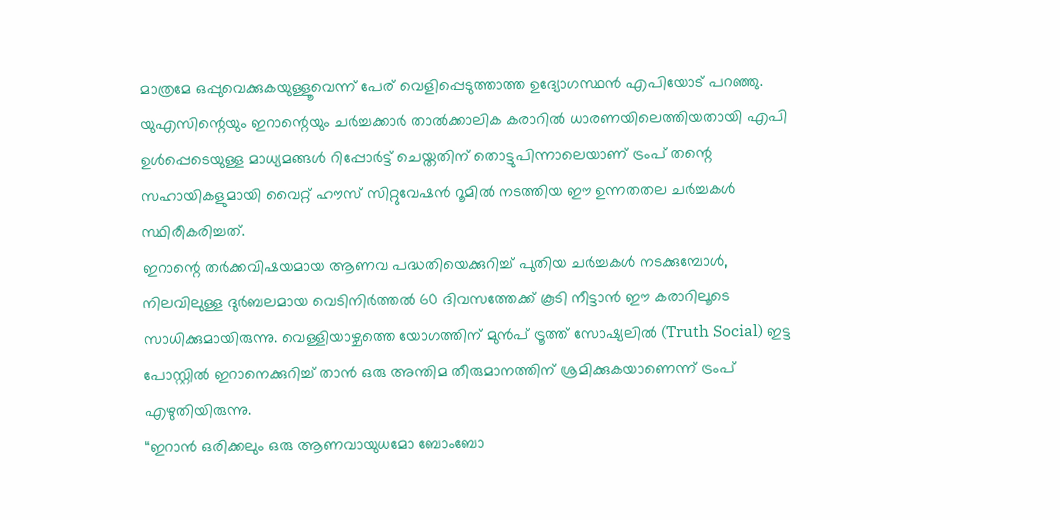മാത്രമേ ഒപ്പുവെക്കുകയുള്ളൂവെന്ന് പേര് വെളിപ്പെടുത്താത്ത ഉദ്യോഗസ്ഥൻ എപിയോട് പറഞ്ഞു.
യുഎസിന്റെയും ഇറാന്റെയും ചർച്ചക്കാർ താൽക്കാലിക കരാറിൽ ധാരണയിലെത്തിയതായി എപി ഉൾപ്പെടെയുള്ള മാധ്യമങ്ങൾ റിപ്പോർട്ട് ചെയ്തതിന് തൊട്ടുപിന്നാലെയാണ് ട്രംപ് തന്റെ സഹായികളുമായി വൈറ്റ് ഹൗസ് സിറ്റുവേഷൻ റൂമിൽ നടത്തിയ ഈ ഉന്നതതല ചർച്ചകൾ സ്ഥിരീകരിച്ചത്.
ഇറാന്റെ തർക്കവിഷയമായ ആണവ പദ്ധതിയെക്കുറിച്ച് പുതിയ ചർച്ചകൾ നടക്കുമ്പോൾ, നിലവിലുള്ള ദുർബലമായ വെടിനിർത്തൽ 60 ദിവസത്തേക്ക് കൂടി നീട്ടാൻ ഈ കരാറിലൂടെ സാധിക്കുമായിരുന്നു. വെള്ളിയാഴ്ചത്തെ യോഗത്തിന് മുൻപ് ട്രൂത്ത് സോഷ്യലിൽ (Truth Social) ഇട്ട പോസ്റ്റിൽ ഇറാനെക്കുറിച്ച് താൻ ഒരു അന്തിമ തീരുമാനത്തിന് ശ്രമിക്കുകയാണെന്ന് ട്രംപ് എഴുതിയിരുന്നു.
“ഇറാൻ ഒരിക്കലും ഒരു ആണവായുധമോ ബോംബോ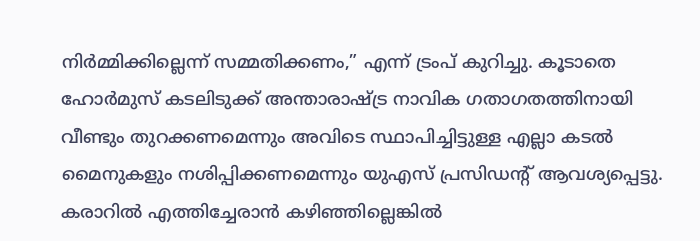നിർമ്മിക്കില്ലെന്ന് സമ്മതിക്കണം,” എന്ന് ട്രംപ് കുറിച്ചു. കൂടാതെ ഹോർമുസ് കടലിടുക്ക് അന്താരാഷ്ട്ര നാവിക ഗതാഗതത്തിനായി വീണ്ടും തുറക്കണമെന്നും അവിടെ സ്ഥാപിച്ചിട്ടുള്ള എല്ലാ കടൽ മൈനുകളും നശിപ്പിക്കണമെന്നും യുഎസ് പ്രസിഡന്റ് ആവശ്യപ്പെട്ടു.
കരാറിൽ എത്തിച്ചേരാൻ കഴിഞ്ഞില്ലെങ്കിൽ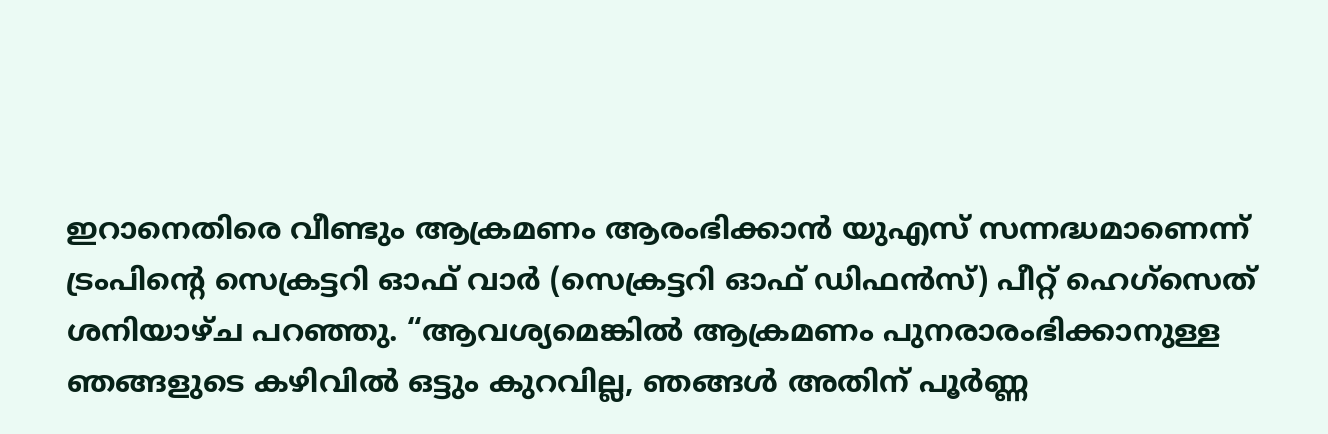ഇറാനെതിരെ വീണ്ടും ആക്രമണം ആരംഭിക്കാൻ യുഎസ് സന്നദ്ധമാണെന്ന് ട്രംപിന്റെ സെക്രട്ടറി ഓഫ് വാർ (സെക്രട്ടറി ഓഫ് ഡിഫൻസ്) പീറ്റ് ഹെഗ്സെത് ശനിയാഴ്ച പറഞ്ഞു. “ആവശ്യമെങ്കിൽ ആക്രമണം പുനരാരംഭിക്കാനുള്ള ഞങ്ങളുടെ കഴിവിൽ ഒട്ടും കുറവില്ല, ഞങ്ങൾ അതിന് പൂർണ്ണ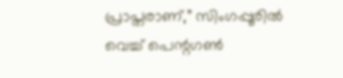പ്രാപ്തരാണ്,” സിംഗപ്പൂരിൽ വെച്ച് പെന്റഗൺ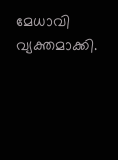മേധാവി വ്യക്തമാക്കി.